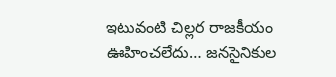ఇటువంటి చిల్లర రాజకీయం ఊహించలేదు… జనసైనికుల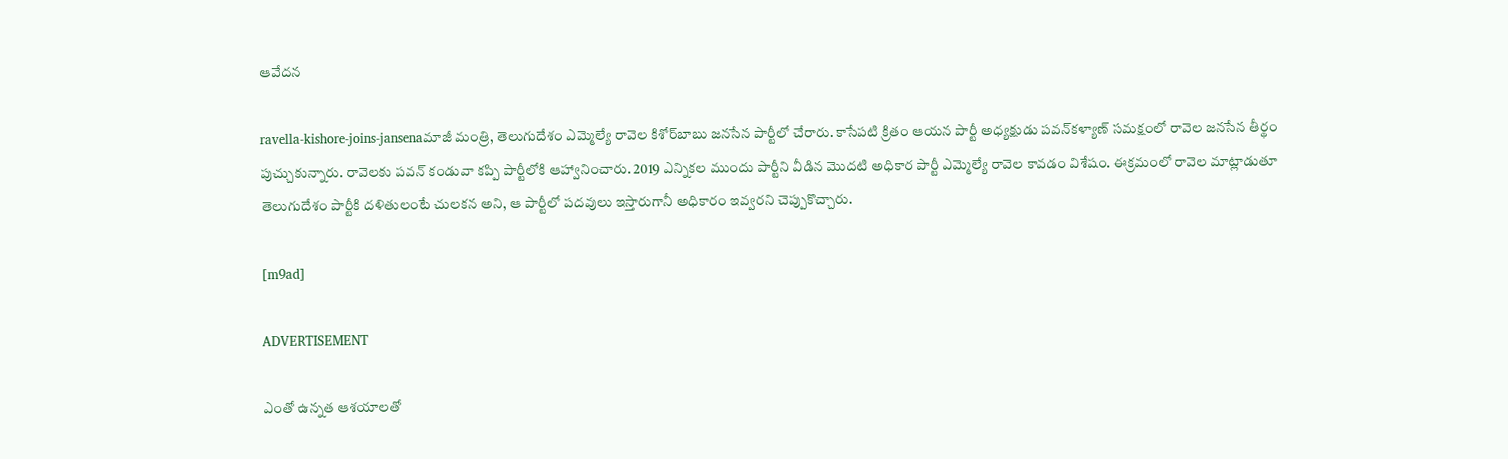ఆవేదన

ravella-kishore-joins-jansenaమాజీ మంత్రి, తెలుగుదేశం ఎమ్మెల్యే రావెల కిశోర్‌బాబు జనసేన పార్టీలో చేరారు. కాసేపటి క్రితం ఆయన పార్టీ అధ్యక్షుడు పవన్‌కళ్యాణ్ సమక్షంలో రావెల జనసేన తీర్థం పుచ్చుకున్నారు. రావెలకు పవన్ కండువా కప్పి పార్టీలోకి ఆహ్వానించారు. 2019 ఎన్నికల ముందు పార్టీని వీడిన మొదటి అధికార పార్టీ ఎమ్మెల్యే రావెల కావడం విశేషం. ఈక్రమంలో రావెల మాట్లాడుతూ తెలుగుదేశం పార్టీకి దళితులంటే చులకన అని, ఆ పార్టీలో పదవులు ఇస్తారుగానీ అధికారం ఇవ్వరని చెప్పుకొచ్చారు.

[m9ad]

ADVERTISEMENT

ఎంతో ఉన్నత ఆశయాలతో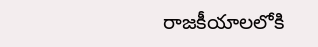రాజకీయాలలోకి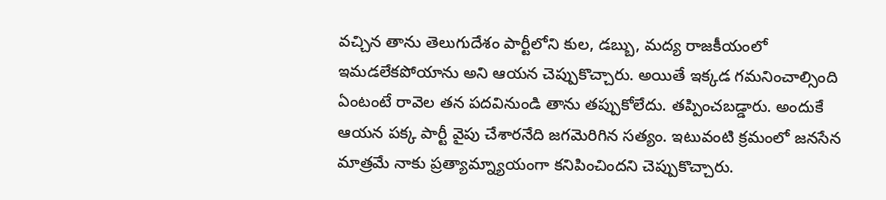వచ్చిన తాను తెలుగుదేశం పార్టీలోని కుల, డబ్బు, మద్య రాజకీయంలో ఇమడలేకపోయాను అని ఆయన చెప్పుకొచ్చారు. అయితే ఇక్కడ గమనించాల్సింది ఏంటంటే రావెల తన పదవినుండి తాను తప్పుకోలేదు. తప్పించబడ్డారు. అందుకే ఆయన పక్క పార్టీ వైపు చేశారనేది జగమెరిగిన సత్యం. ఇటువంటి క్రమంలో జనసేన మాత్రమే నాకు ప్రత్యామ్న్యాయంగా కనిపించిందని చెప్పుకొచ్చారు.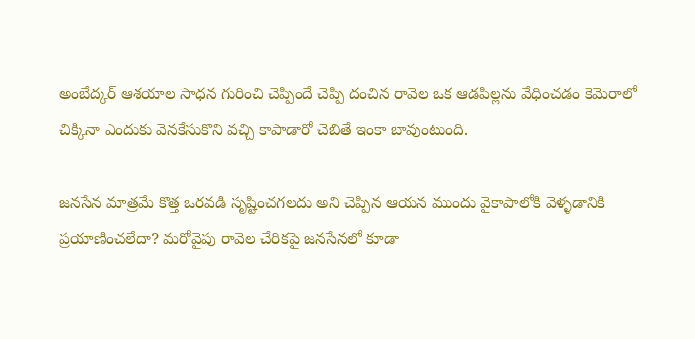అంబేద్కర్ ఆశయాల సాధన గురించి చెప్పిందే చెప్పి దంచిన రావెల ఒక ఆడపిల్లను వేధించడం కెమెరాలో చిక్కినా ఎందుకు వెనకేసుకొని వచ్చి కాపాడారో చెబితే ఇంకా బావుంటుంది.

జనసేన మాత్రమే కొత్త ఒరవడి సృష్టించగలదు అని చెప్పిన ఆయన ముందు వైకాపాలోకి వెళ్ళడానికి ప్రయాణించలేదా? మరోవైపు రావెల చేరికపై జనసేనలో కూడా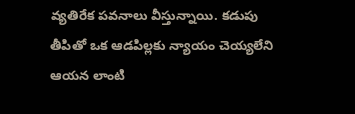వ్యతిరేక పవనాలు వీస్తున్నాయి. కడుపు తీపితో ఒక ఆడపిల్లకు న్యాయం చెయ్యలేని ఆయన లాంటి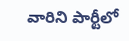వారిని పార్టీలో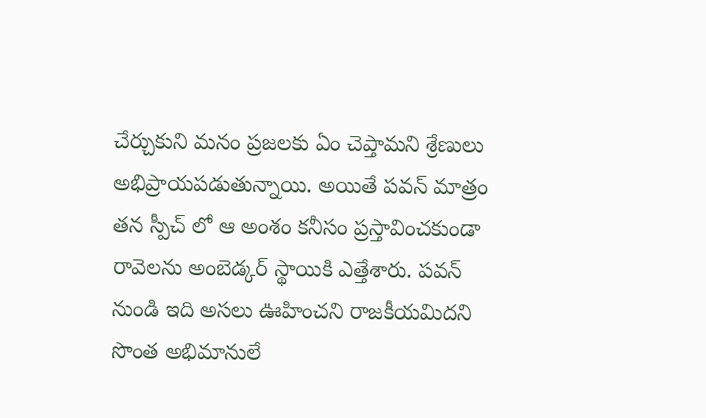చేర్చుకుని మనం ప్రజలకు ఏం చెప్తామని శ్రేణులు అభిప్రాయపడుతున్నాయి. అయితే పవన్ మాత్రం తన స్పీచ్ లో ఆ అంశం కనీసం ప్రస్తావించకుండా రావెలను అంబెడ్కర్ స్థాయికి ఎత్తేశారు. పవన్ నుండి ఇది అసలు ఊహించని రాజకీయమిదని సొంత అభిమానులే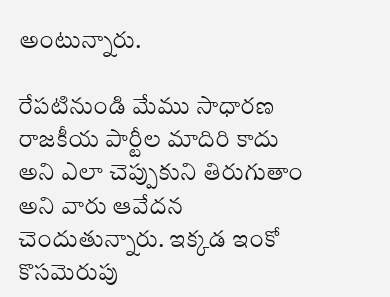అంటున్నారు.

రేపటినుండి మేము సాధారణ రాజకీయ పార్టీల మాదిరి కాదు అని ఎలా చెప్పుకుని తిరుగుతాం అని వారు ఆవేదన చెందుతున్నారు. ఇక్కడ ఇంకో కొసమెరుపు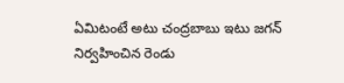ఏమిటంటే అటు చంద్రబాబు ఇటు జగన్ నిర్వహించిన రెండు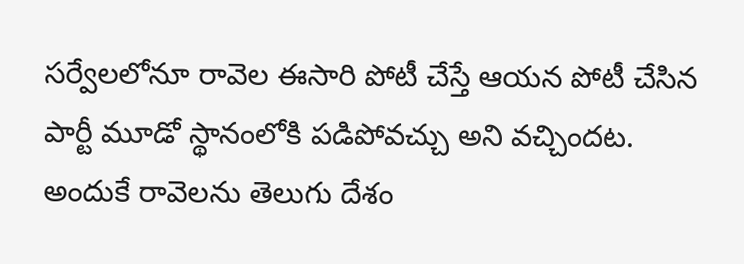సర్వేలలోనూ రావెల ఈసారి పోటీ చేస్తే ఆయన పోటీ చేసిన పార్టీ మూడో స్థానంలోకి పడిపోవచ్చు అని వచ్చిందట. అందుకే రావెలను తెలుగు దేశం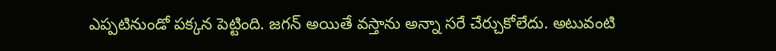ఎప్పటినుండో పక్కన పెట్టింది. జగన్ అయితే వస్తాను అన్నా సరే చేర్చుకోలేదు. అటువంటి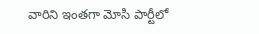వారిని ఇంతగా మోసి పార్టీలో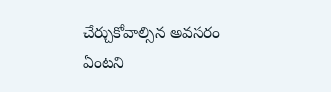చేర్చుకోవాల్సిన అవసరం ఏంటని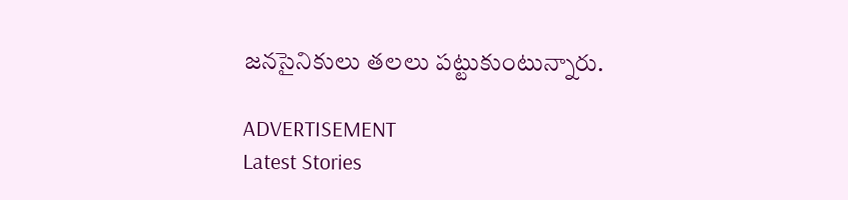జనసైనికులు తలలు పట్టుకుంటున్నారు.

ADVERTISEMENT
Latest Stories